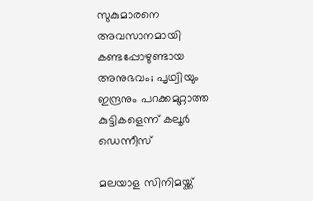സുകുമാരനെ അവസാനമായി കണ്ടപ്പോഴുണ്ടായ അനുഭവം; പൃഥ്വിയും ഇന്ദ്രനും പറക്കമുറ്റാത്ത കുട്ടികളെന്ന് കലൂർ ഡെന്നീസ്

മലയാള സിനിമയ്ക്ക്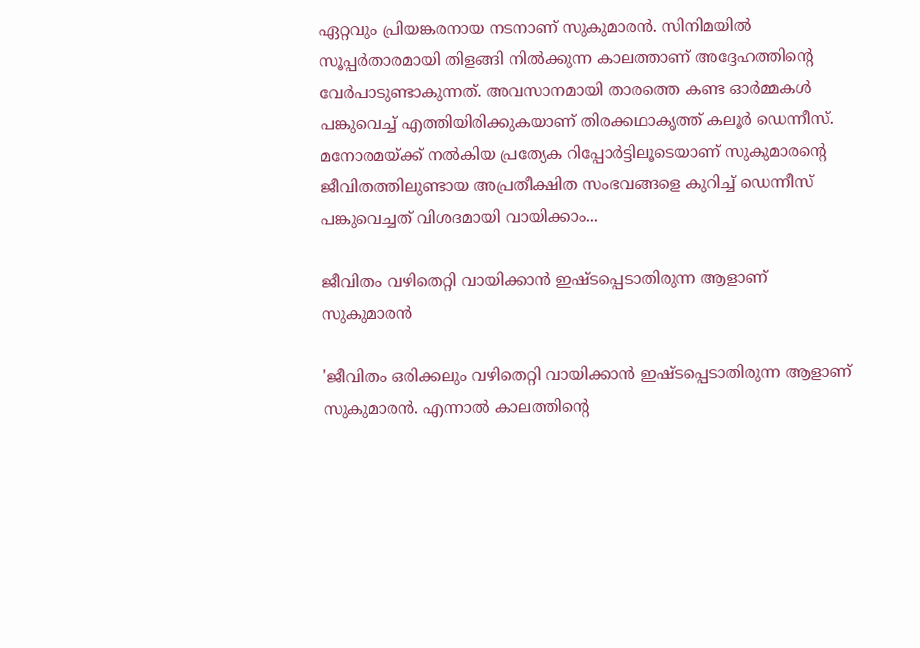ഏറ്റവും പ്രിയങ്കരനായ നടനാണ് സുകുമാരന്‍. സിനിമയില്‍ സൂപ്പര്‍താരമായി തിളങ്ങി നില്‍ക്കുന്ന കാലത്താണ് അദ്ദേഹത്തിന്റെ വേര്‍പാടുണ്ടാകുന്നത്. അവസാനമായി താരത്തെ കണ്ട ഓര്‍മ്മകള്‍ പങ്കുവെച്ച് എത്തിയിരിക്കുകയാണ് തിരക്കഥാകൃത്ത് കലൂര്‍ ഡെന്നീസ്. മനോരമയ്ക്ക് നല്‍കിയ പ്രത്യേക റിപ്പോര്‍ട്ടിലൂടെയാണ് സുകുമാരന്റെ ജീവിതത്തിലുണ്ടായ അപ്രതീക്ഷിത സംഭവങ്ങളെ കുറിച്ച് ഡെന്നീസ് പങ്കുവെച്ചത് വിശദമായി വായിക്കാം...

ജീവിതം വഴിതെറ്റി വായിക്കാന്‍ ഇഷ്ടപ്പെടാതിരുന്ന ആളാണ് സുകുമാരന്‍

'ജീവിതം ഒരിക്കലും വഴിതെറ്റി വായിക്കാന്‍ ഇഷ്ടപ്പെടാതിരുന്ന ആളാണ് സുകുമാരന്‍. എന്നാല്‍ കാലത്തിന്റെ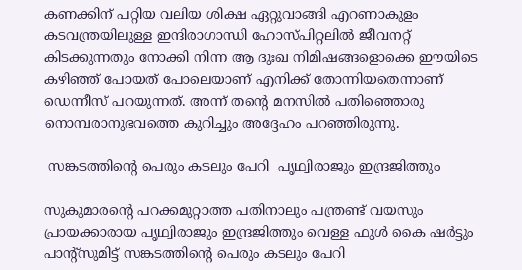കണക്കിന് പറ്റിയ വലിയ ശിക്ഷ ഏറ്റുവാങ്ങി എറണാകുളം കടവന്ത്രയിലുള്ള ഇന്ദിരാഗാന്ധി ഹോസ്പിറ്റലില്‍ ജീവനറ്റ് കിടക്കുന്നതും നോക്കി നിന്ന ആ ദുഃഖ നിമിഷങ്ങളൊക്കെ ഈയിടെ കഴിഞ്ഞ് പോയത് പോലെയാണ് എനിക്ക് തോന്നിയതെന്നാണ് ഡെന്നീസ് പറയുന്നത്. അന്ന് തന്റെ മനസില്‍ പതിഞ്ഞൊരു നൊമ്പരാനുഭവത്തെ കുറിച്ചും അദ്ദേഹം പറഞ്ഞിരുന്നു.

 സങ്കടത്തിന്റെ പെരും കടലും പേറി  പൃഥ്വിരാജും ഇന്ദ്രജിത്തും

സുകുമാരന്റെ പറക്കമുറ്റാത്ത പതിനാലും പന്ത്രണ്ട് വയസും പ്രായക്കാരായ പൃഥ്വിരാജും ഇന്ദ്രജിത്തും വെള്ള ഫുള്‍ കൈ ഷര്‍ട്ടും പാന്റ്‌സുമിട്ട് സങ്കടത്തിന്റെ പെരും കടലും പേറി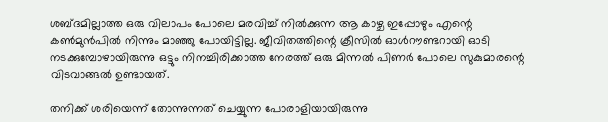ശബ്ദമില്ലാത്ത ഒരു വിലാപം പോലെ മരവിച്ച് നില്‍ക്കുന്ന ആ കാഴ്ച ഇപ്പോഴും എന്റെ കണ്‍മുന്‍പില്‍ നിന്നും മാഞ്ഞു പോയിട്ടില്ല. ജീവിതത്തിന്റെ ക്രീസില്‍ ഓള്‍റൗണ്ടറായി ഓടി നടക്കുമ്പോഴായിരുന്നു ഒട്ടും നിനച്ചിരിക്കാത്ത നേരത്ത് ഒരു മിന്നല്‍ പിണര്‍ പോലെ സുകുമാരന്റെ വിടവാങ്ങല്‍ ഉണ്ടായത്.

തനിക്ക് ശരിയെന്ന് തോന്നുന്നത് ചെയ്യുന്ന പോരാളിയായിരുന്നു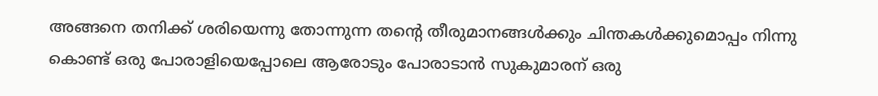അങ്ങനെ തനിക്ക് ശരിയെന്നു തോന്നുന്ന തന്റെ തീരുമാനങ്ങള്‍ക്കും ചിന്തകള്‍ക്കുമൊപ്പം നിന്നു കൊണ്ട് ഒരു പോരാളിയെപ്പോലെ ആരോടും പോരാടാന്‍ സുകുമാരന് ഒരു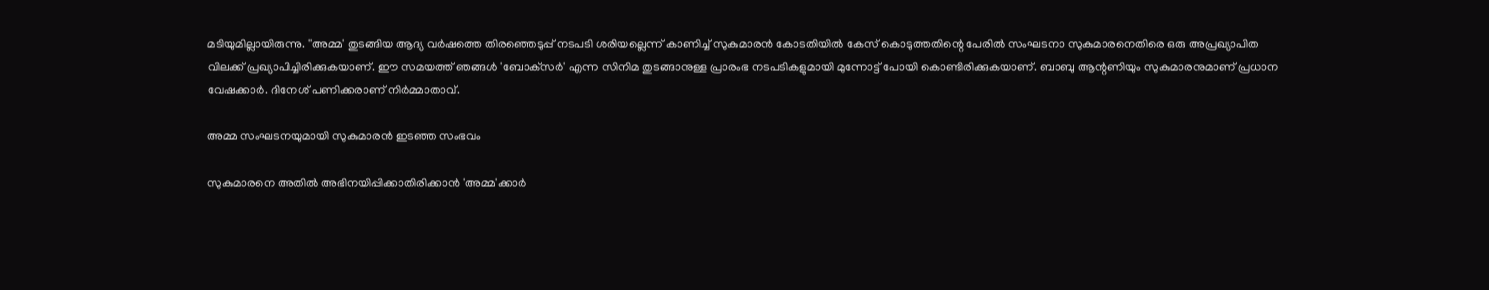മടിയുമില്ലായിരുന്നു. ''അമ്മ' തുടങ്ങിയ ആദ്യ വര്‍ഷത്തെ തിരഞ്ഞെടുപ്പ് നടപടി ശരിയല്ലെന്ന് കാണിച്ച് സുകുമാരന്‍ കോടതിയില്‍ കേസ് കൊടുത്തതിന്റെ പേരില്‍ സംഘടനാ സുകുമാരനെതിരെ ഒരു അപ്രഖ്യാപിത വിലക്ക് പ്രഖ്യാപിച്ചിരിക്കുകയാണ്. ഈ സമയത്ത് ഞങ്ങള്‍ 'ബോക്‌സര്‍' എന്ന സിനിമ തുടങ്ങാനുള്ള പ്രാരംഭ നടപടികളുമായി മുന്നോട്ട് പോയി കൊണ്ടിരിക്കുകയാണ്. ബാബു ആന്റണിയും സുകുമാരനുമാണ് പ്രധാന വേഷക്കാര്‍. ദിനേശ് പണിക്കരാണ് നിര്‍മ്മാതാവ്.

അമ്മ സംഘടനയുമായി സുകുമാരൻ ഇടഞ്ഞ സംഭവം

സുകുമാരനെ അതില്‍ അഭിനയിപ്പിക്കാതിരിക്കാന്‍ 'അമ്മ'ക്കാര്‍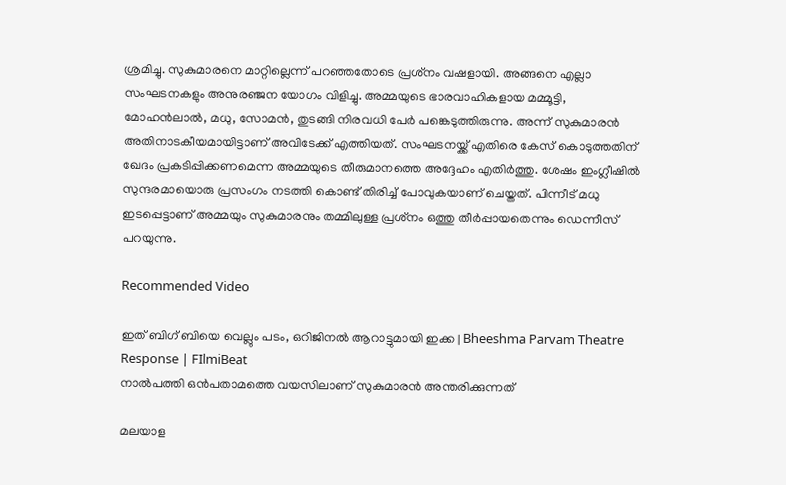ശ്രമിച്ചു. സുകുമാരനെ മാറ്റില്ലെന്ന് പറഞ്ഞതോടെ പ്രശ്‌നം വഷളായി. അങ്ങനെ എല്ലാ സംഘടനകളും അനുരഞ്ജന യോഗം വിളിച്ചു. അമ്മയുടെ ഭാരവാഹികളായ മമ്മൂട്ടി, മോഹന്‍ലാല്‍, മധു, സോമന്‍, തുടങ്ങി നിരവധി പേര്‍ പങ്കെടുത്തിരുന്നു. അന്ന് സുകുമാരന്‍ അതിനാടകീയമായിട്ടാണ് അവിടേക്ക് എത്തിയത്. സംഘടനയ്ക്ക് എതിരെ കേസ് കൊടുത്തതിന് ഖേദം പ്രകടിപ്പിക്കണമെന്ന അമ്മയുടെ തീരുമാനത്തെ അദ്ദേഹം എതിര്‍ത്തു. ശേഷം ഇംഗ്ലീഷില്‍ സുന്ദരമായൊരു പ്രസംഗം നടത്തി കൊണ്ട് തിരിച്ച് പോവുകയാണ് ചെയ്തത്. പിന്നീട് മധു ഇടപ്പെട്ടാണ് അമ്മയും സുകുമാരനും തമ്മിലുള്ള പ്രശ്‌നം ഒത്തു തീര്‍പ്പായതെന്നും ഡെന്നീസ് പറയുന്നു.

Recommended Video

ഇത് ബിഗ് ബിയെ വെല്ലും പടം, ഒറിജിനൽ ആറാട്ടുമായി ഇക്ക | Bheeshma Parvam Theatre Response | FIlmiBeat
നാല്‍പത്തി ഒന്‍പതാമത്തെ വയസിലാണ് സുകുമാരന്‍ അന്തരിക്കുന്നത്

മലയാള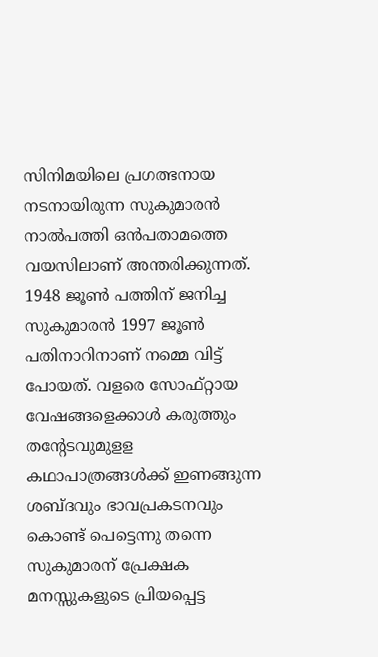സിനിമയിലെ പ്രഗത്ഭനായ നടനായിരുന്ന സുകുമാരന്‍ നാല്‍പത്തി ഒന്‍പതാമത്തെ വയസിലാണ് അന്തരിക്കുന്നത്. 1948 ജൂണ്‍ പത്തിന് ജനിച്ച സുകുമാരന്‍ 1997 ജൂണ്‍ പതിനാറിനാണ് നമ്മെ വിട്ട് പോയത്. വളരെ സോഫ്റ്റായ വേഷങ്ങളെക്കാള്‍ കരുത്തും തന്റേടവുമുളള കഥാപാത്രങ്ങള്‍ക്ക് ഇണങ്ങുന്ന ശബ്ദവും ഭാവപ്രകടനവും കൊണ്ട് പെട്ടെന്നു തന്നെ സുകുമാരന് പ്രേക്ഷക മനസ്സുകളുടെ പ്രിയപ്പെട്ട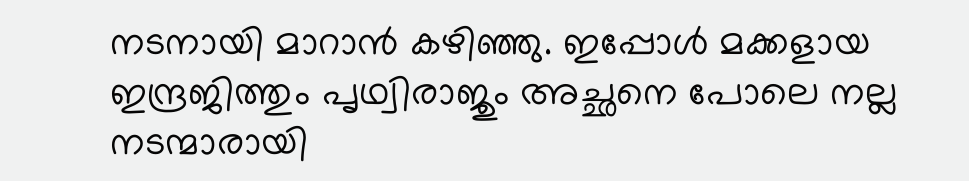നടനായി മാറാന്‍ കഴിഞ്ഞു. ഇപ്പോള്‍ മക്കളായ ഇന്ദ്രജിത്തും പൃഥ്വിരാജും അച്ഛനെ പോലെ നല്ല നടന്മാരായി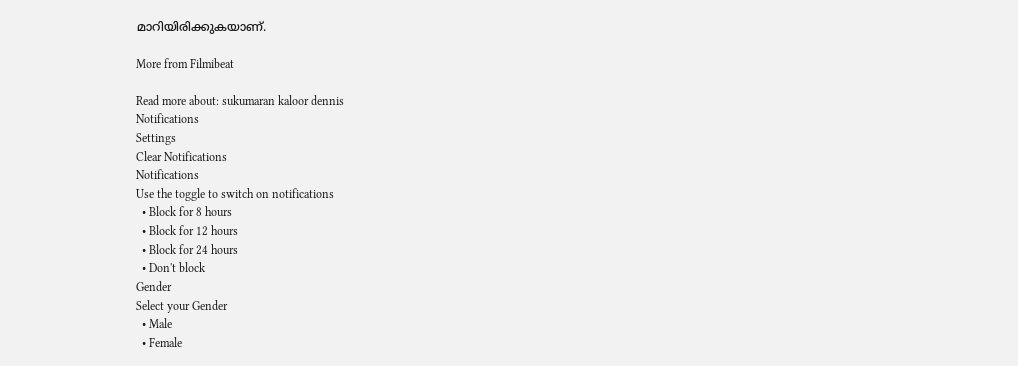മാറിയിരിക്കുകയാണ്.

More from Filmibeat

Read more about: sukumaran kaloor dennis
Notifications
Settings
Clear Notifications
Notifications
Use the toggle to switch on notifications
  • Block for 8 hours
  • Block for 12 hours
  • Block for 24 hours
  • Don't block
Gender
Select your Gender
  • Male
  • Female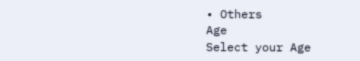• Others
Age
Select your Age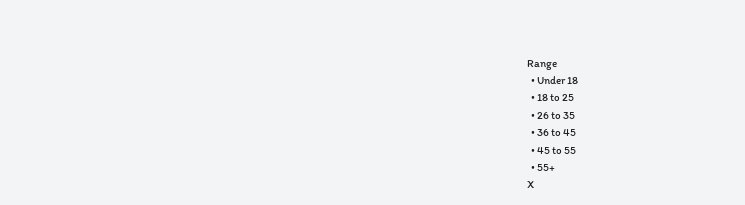Range
  • Under 18
  • 18 to 25
  • 26 to 35
  • 36 to 45
  • 45 to 55
  • 55+
X